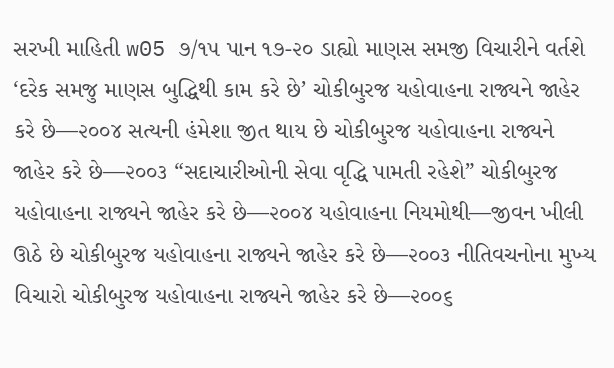સરખી માહિતી w05 ૭/૧૫ પાન ૧૭-૨૦ ડાહ્યો માણસ સમજી વિચારીને વર્તશે ‘દરેક સમજુ માણસ બુદ્ધિથી કામ કરે છે’ ચોકીબુરજ યહોવાહના રાજ્યને જાહેર કરે છે—૨૦૦૪ સત્યની હંમેશા જીત થાય છે ચોકીબુરજ યહોવાહના રાજ્યને જાહેર કરે છે—૨૦૦૩ “સદાચારીઓની સેવા વૃદ્ધિ પામતી રહેશે” ચોકીબુરજ યહોવાહના રાજ્યને જાહેર કરે છે—૨૦૦૪ યહોવાહના નિયમોથી—જીવન ખીલી ઊઠે છે ચોકીબુરજ યહોવાહના રાજ્યને જાહેર કરે છે—૨૦૦૩ નીતિવચનોના મુખ્ય વિચારો ચોકીબુરજ યહોવાહના રાજ્યને જાહેર કરે છે—૨૦૦૬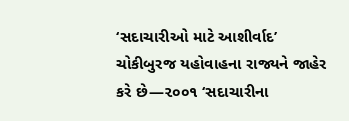‘સદાચારીઓ માટે આશીર્વાદ’ ચોકીબુરજ યહોવાહના રાજ્યને જાહેર કરે છે—૨૦૦૧ ‘સદાચારીના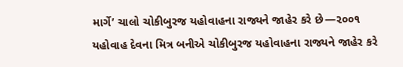માર્ગે’ ચાલો ચોકીબુરજ યહોવાહના રાજ્યને જાહેર કરે છે—૨૦૦૧ યહોવાહ દેવના મિત્ર બનીએ ચોકીબુરજ યહોવાહના રાજ્યને જાહેર કરે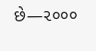છે—૨૦૦૦